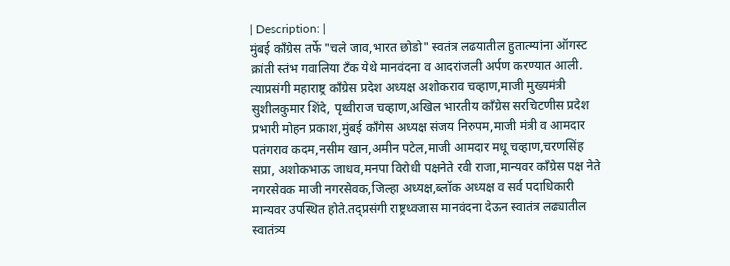| Description: |
मुंबई काँग्रेस तर्फे "चले जाव,भारत छोडो" स्वतंत्र लढयातील हुतात्म्यांना ऑगस्ट क्रांती स्तंभ गवालिया टॅंक येथे मानवंदना व आदरांजली अर्पण करण्यात आली. त्याप्रसंगी महाराष्ट्र काँग्रेस प्रदेश अध्यक्ष अशोकराव चव्हाण,माजी मुख्यमंत्री सुशीलकुमार शिंदे, पृथ्वीराज चव्हाण,अखिल भारतीय काँग्रेस सरचिटणीस प्रदेश प्रभारी मोहन प्रकाश,मुंबई काँगेस अध्यक्ष संजय निरुपम,माजी मंत्री व आमदार पतंगराव कदम,नसीम खान,अमीन पटेल,माजी आमदार मधू चव्हाण,चरणसिंह सप्रा, अशोकभाऊ जाधव,मनपा विरोधी पक्षनेते रवी राजा,मान्यवर काँग्रेस पक्ष नेते नगरसेवक माजी नगरसेवक,जिल्हा अध्यक्ष,ब्लॉक अध्यक्ष व सर्व पदाधिकारी मान्यवर उपस्थित होते.तद्प्रसंगी राष्ट्रध्वजास मानवंदना देऊन स्वातंत्र लढ्यातील स्वातंत्र्य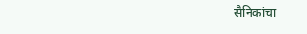सैनिकांचा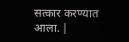सत्कार करण्यात आला. |